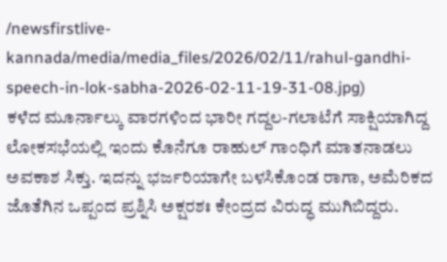/newsfirstlive-kannada/media/media_files/2026/02/11/rahul-gandhi-speech-in-lok-sabha-2026-02-11-19-31-08.jpg)
ಕಳೆದ ಮೂರ್ನಾಲ್ಕು ವಾರಗಳಿಂದ ಭಾರೀ ಗದ್ದಲ-ಗಲಾಟೆಗೆ ಸಾಕ್ಷಿಯಾಗಿದ್ದ ಲೋಕಸಭೆಯಲ್ಲಿ ಇಂದು ಕೊನೆಗೂ ರಾಹುಲ್ ಗಾಂಧಿಗೆ ಮಾತನಾಡಲು ಅವಕಾಶ ಸಿಕ್ತು. ಇದನ್ನು ಭರ್ಜರಿಯಾಗೇ ಬಳಸಿಕೊಂಡ ರಾಗಾ, ಅಮೆರಿಕದ ಜೊತೆಗಿನ ಒಪ್ಪಂದ ಪ್ರಶ್ನಿಸಿ ಅಕ್ಷರಶಃ ಕೇಂದ್ರದ ವಿರುದ್ಧ ಮುಗಿಬಿದ್ದರು.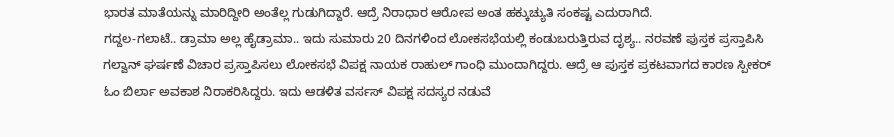ಭಾರತ ಮಾತೆಯನ್ನು ಮಾರಿದ್ದೀರಿ ಅಂತೆಲ್ಲ ಗುಡುಗಿದ್ದಾರೆ. ಆದ್ರೆ ನಿರಾಧಾರ ಆರೋಪ ಅಂತ ಹಕ್ಕುಚ್ಯುತಿ ಸಂಕಷ್ಟ ಎದುರಾಗಿದೆ.
ಗದ್ದಲ-ಗಲಾಟೆ.. ಡ್ರಾಮಾ ಅಲ್ಲ ಹೈಡ್ರಾಮಾ.. ಇದು ಸುಮಾರು 20 ದಿನಗಳಿಂದ ಲೋಕಸಭೆಯಲ್ಲಿ ಕಂಡುಬರುತ್ತಿರುವ ದೃಶ್ಯ.. ನರವಣೆ ಪುಸ್ತಕ ಪ್ರಸ್ತಾಪಿಸಿ ಗಲ್ವಾನ್ ಘರ್ಷಣೆ ವಿಚಾರ ಪ್ರಸ್ತಾಪಿಸಲು ಲೋಕಸಭೆ ವಿಪಕ್ಷ ನಾಯಕ ರಾಹುಲ್ ಗಾಂಧಿ ಮುಂದಾಗಿದ್ದರು. ಆದ್ರೆ ಆ ಪುಸ್ತಕ ಪ್ರಕಟವಾಗದ ಕಾರಣ ಸ್ಪೀಕರ್ ಓಂ ಬಿರ್ಲಾ ಅವಕಾಶ ನಿರಾಕರಿಸಿದ್ದರು. ಇದು ಆಡಳಿತ ವರ್ಸಸ್ ವಿಪಕ್ಷ ಸದಸ್ಯರ ನಡುವೆ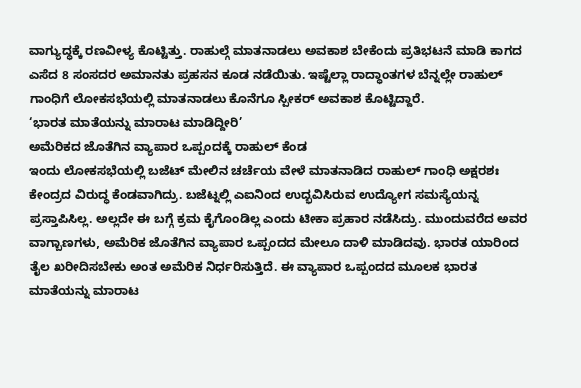ವಾಗ್ಯುದ್ಧಕ್ಕೆ ರಣವೀಳ್ಯ ಕೊಟ್ಟಿತ್ತು. ರಾಹುಲ್ಗೆ ಮಾತನಾಡಲು ಅವಕಾಶ ಬೇಕೆಂದು ಪ್ರತಿಭಟನೆ ಮಾಡಿ ಕಾಗದ ಎಸೆದ 8 ಸಂಸದರ ಅಮಾನತು ಪ್ರಹಸನ ಕೂಡ ನಡೆಯಿತು. ಇಷ್ಟೆಲ್ಲಾ ರಾದ್ಧಾಂತಗಳ ಬೆನ್ನಲ್ಲೇ ರಾಹುಲ್ ಗಾಂಧಿಗೆ ಲೋಕಸಭೆಯಲ್ಲಿ ಮಾತನಾಡಲು ಕೊನೆಗೂ ಸ್ಪೀಕರ್ ಅವಕಾಶ ಕೊಟ್ಟಿದ್ದಾರೆ.
‘ಭಾರತ ಮಾತೆಯನ್ನು ಮಾರಾಟ ಮಾಡಿದ್ದೀರಿ’
ಅಮೆರಿಕದ ಜೊತೆಗಿನ ವ್ಯಾಪಾರ ಒಪ್ಪಂದಕ್ಕೆ ರಾಹುಲ್ ಕೆಂಡ
ಇಂದು ಲೋಕಸಭೆಯಲ್ಲಿ ಬಜೆಟ್ ಮೇಲಿನ ಚರ್ಚೆಯ ವೇಳೆ ಮಾತನಾಡಿದ ರಾಹುಲ್ ಗಾಂಧಿ ಅಕ್ಷರಶಃ ಕೇಂದ್ರದ ವಿರುದ್ಧ ಕೆಂಡವಾಗಿದ್ರು. ಬಜೆಟ್ನಲ್ಲಿ ಎಐನಿಂದ ಉದ್ಭವಿಸಿರುವ ಉದ್ಯೋಗ ಸಮಸ್ಯೆಯನ್ನ ಪ್ರಸ್ತಾಪಿಸಿಲ್ಲ. ಅಲ್ಲದೇ ಈ ಬಗ್ಗೆ ಕ್ರಮ ಕೈಗೊಂಡಿಲ್ಲ ಎಂದು ಟೀಕಾ ಪ್ರಹಾರ ನಡೆಸಿದ್ರು. ಮುಂದುವರೆದ ಅವರ ವಾಗ್ಬಾಣಗಳು, ಅಮೆರಿಕ ಜೊತೆಗಿನ ವ್ಯಾಪಾರ ಒಪ್ಪಂದದ ಮೇಲೂ ದಾಳಿ ಮಾಡಿದವು. ಭಾರತ ಯಾರಿಂದ ತೈಲ ಖರೀದಿಸಬೇಕು ಅಂತ ಅಮೆರಿಕ ನಿರ್ಧರಿಸುತ್ತಿದೆ. ಈ ವ್ಯಾಪಾರ ಒಪ್ಪಂದದ ಮೂಲಕ ಭಾರತ ಮಾತೆಯನ್ನು ಮಾರಾಟ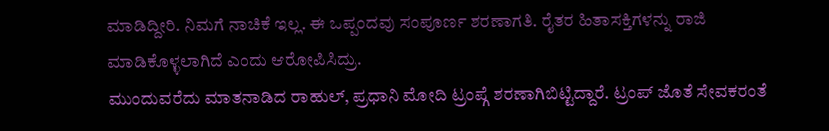ಮಾಡಿದ್ದೀರಿ. ನಿಮಗೆ ನಾಚಿಕೆ ಇಲ್ಲ. ಈ ಒಪ್ಪಂದವು ಸಂಪೂರ್ಣ ಶರಣಾಗತಿ. ರೈತರ ಹಿತಾಸಕ್ತಿಗಳನ್ನು ರಾಜಿ ಮಾಡಿಕೊಳ್ಳಲಾಗಿದೆ ಎಂದು ಆರೋಪಿಸಿದ್ರು.
ಮುಂದುವರೆದು ಮಾತನಾಡಿದ ರಾಹುಲ್, ಪ್ರಧಾನಿ ಮೋದಿ ಟ್ರಂಪ್ಗೆ ಶರಣಾಗಿಬಿಟ್ಟಿದ್ದಾರೆ. ಟ್ರಂಪ್ ಜೊತೆ ಸೇವಕರಂತೆ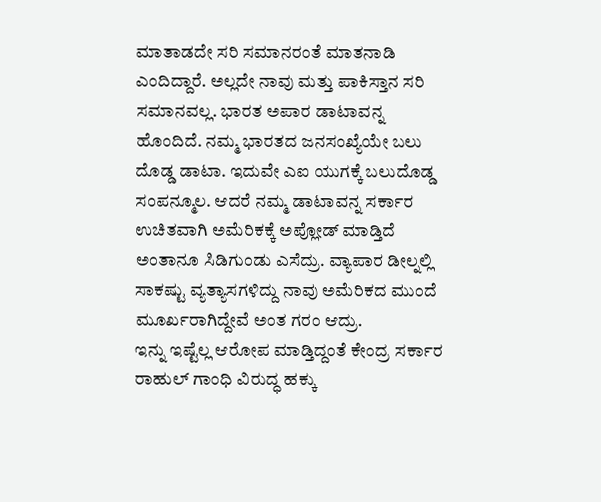ಮಾತಾಡದೇ ಸರಿ ಸಮಾನರಂತೆ ಮಾತನಾಡಿ ಎಂದಿದ್ದಾರೆ. ಅಲ್ಲದೇ ನಾವು ಮತ್ತು ಪಾಕಿಸ್ತಾನ ಸರಿ ಸಮಾನವಲ್ಲ. ಭಾರತ ಅಪಾರ ಡಾಟಾವನ್ನ ಹೊಂದಿದೆ. ನಮ್ಮ ಭಾರತದ ಜನಸಂಖ್ಯೆಯೇ ಬಲು ದೊಡ್ಡ ಡಾಟಾ. ಇದುವೇ ಎಐ ಯುಗಕ್ಕೆ ಬಲುದೊಡ್ಡ ಸಂಪನ್ಮೂಲ. ಆದರೆ ನಮ್ಮ ಡಾಟಾವನ್ನ ಸರ್ಕಾರ ಉಚಿತವಾಗಿ ಅಮೆರಿಕಕ್ಕೆ ಅಪ್ಲೋಡ್ ಮಾಡ್ತಿದೆ ಅಂತಾನೂ ಸಿಡಿಗುಂಡು ಎಸೆದ್ರು. ವ್ಯಾಪಾರ ಡೀಲ್ನಲ್ಲಿ ಸಾಕಷ್ಟು ವ್ಯತ್ಯಾಸಗಳಿದ್ದು ನಾವು ಅಮೆರಿಕದ ಮುಂದೆ ಮೂರ್ಖರಾಗಿದ್ದೇವೆ ಅಂತ ಗರಂ ಆದ್ರು.
ಇನ್ನು ಇಷ್ಟೆಲ್ಲ ಆರೋಪ ಮಾಡ್ತಿದ್ದಂತೆ ಕೇಂದ್ರ ಸರ್ಕಾರ ರಾಹುಲ್ ಗಾಂಧಿ ವಿರುದ್ಧ ಹಕ್ಕು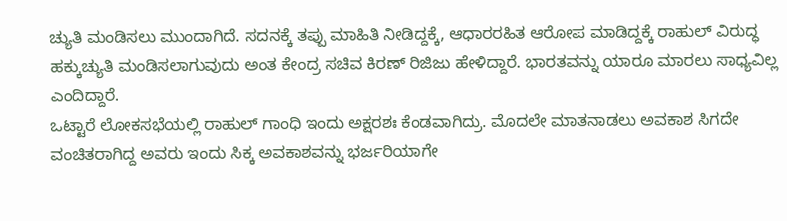ಚ್ಯುತಿ ಮಂಡಿಸಲು ಮುಂದಾಗಿದೆ. ಸದನಕ್ಕೆ ತಪ್ಪು ಮಾಹಿತಿ ನೀಡಿದ್ದಕ್ಕೆ, ಆಧಾರರಹಿತ ಆರೋಪ ಮಾಡಿದ್ದಕ್ಕೆ ರಾಹುಲ್ ವಿರುದ್ಧ ಹಕ್ಕುಚ್ಯುತಿ ಮಂಡಿಸಲಾಗುವುದು ಅಂತ ಕೇಂದ್ರ ಸಚಿವ ಕಿರಣ್ ರಿಜಿಜು ಹೇಳಿದ್ದಾರೆ. ಭಾರತವನ್ನು ಯಾರೂ ಮಾರಲು ಸಾಧ್ಯವಿಲ್ಲ ಎಂದಿದ್ದಾರೆ.
ಒಟ್ಟಾರೆ ಲೋಕಸಭೆಯಲ್ಲಿ ರಾಹುಲ್ ಗಾಂಧಿ ಇಂದು ಅಕ್ಷರಶಃ ಕೆಂಡವಾಗಿದ್ರು. ಮೊದಲೇ ಮಾತನಾಡಲು ಅವಕಾಶ ಸಿಗದೇ ವಂಚಿತರಾಗಿದ್ದ ಅವರು ಇಂದು ಸಿಕ್ಕ ಅವಕಾಶವನ್ನು ಭರ್ಜರಿಯಾಗೇ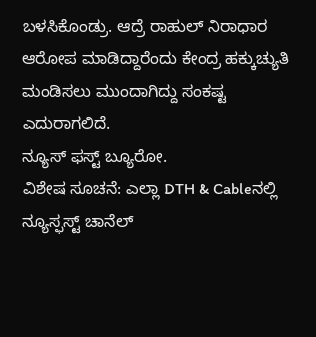ಬಳಸಿಕೊಂಡ್ರು. ಆದ್ರೆ ರಾಹುಲ್ ನಿರಾಧಾರ ಆರೋಪ ಮಾಡಿದ್ದಾರೆಂದು ಕೇಂದ್ರ ಹಕ್ಕುಚ್ಯುತಿ ಮಂಡಿಸಲು ಮುಂದಾಗಿದ್ದು ಸಂಕಷ್ಟ ಎದುರಾಗಲಿದೆ.
ನ್ಯೂಸ್ ಫಸ್ಟ್ ಬ್ಯೂರೋ.
ವಿಶೇಷ ಸೂಚನೆ: ಎಲ್ಲಾ DTH & Cableನಲ್ಲಿ ನ್ಯೂಸ್ಫಸ್ಟ್ ಚಾನೆಲ್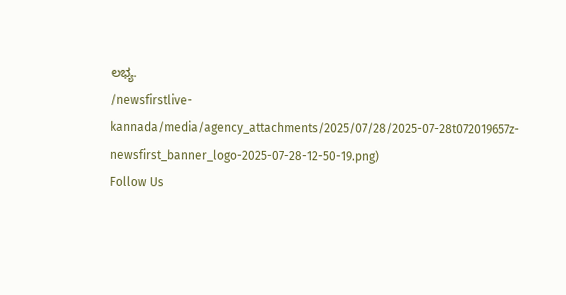ಲಭ್ಯ.
/newsfirstlive-kannada/media/agency_attachments/2025/07/28/2025-07-28t072019657z-newsfirst_banner_logo-2025-07-28-12-50-19.png)
Follow Us